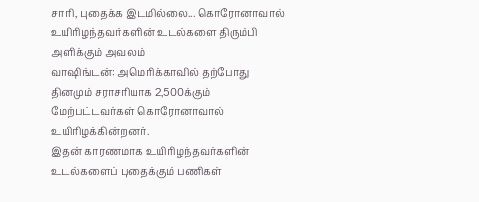சாரி, புதைக்க இடமில்லை... கொரோனாவால் உயிரிழந்தவர்களின் உடல்களை திரும்பி அளிக்கும் அவலம்
வாஷிங்டன்: அமெரிக்காவில் தற்போது தினமும் சராசரியாக 2,500க்கும் மேற்பட்டவர்கள் கொரோனாவால் உயிரிழக்கின்றனர்.
இதன் காரணமாக உயிரிழந்தவர்களின் உடல்களைப் புதைக்கும் பணிகள்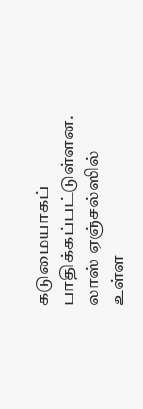கடுமையாகப் பாதிக்கப்பட்டுள்ளன. லாஸ் ஏஞ்சல்ஸில் உள்ள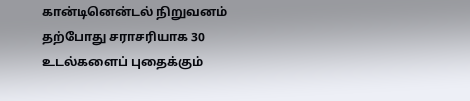கான்டினென்டல் நிறுவனம் தற்போது சராசரியாக 30 உடல்களைப் புதைக்கும்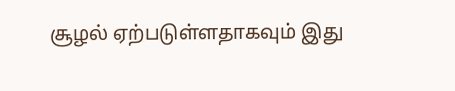சூழல் ஏற்படுள்ளதாகவும் இது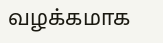வழக்கமாக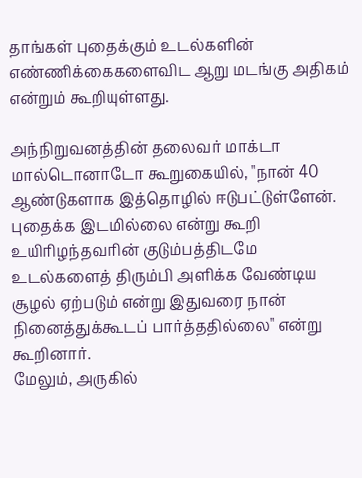தாங்கள் புதைக்கும் உடல்களின் எண்ணிக்கைகளைவிட ஆறு மடங்கு அதிகம் என்றும் கூறியுள்ளது.

அந்நிறுவனத்தின் தலைவர் மாக்டா மால்டொனாடோ கூறுகையில், "நான் 40 ஆண்டுகளாக இத்தொழில் ஈடுபட்டுள்ளேன். புதைக்க இடமில்லை என்று கூறி உயிரிழந்தவரின் குடும்பத்திடமே உடல்களைத் திரும்பி அளிக்க வேண்டிய சூழல் ஏற்படும் என்று இதுவரை நான் நினைத்துக்கூடப் பார்த்ததில்லை" என்று கூறினார்.
மேலும், அருகில்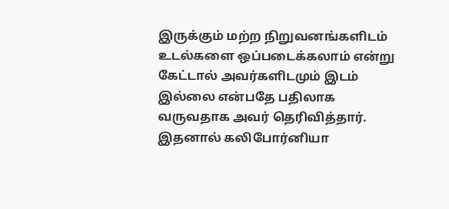இருக்கும் மற்ற நிறுவனங்களிடம் உடல்களை ஒப்படைக்கலாம் என்று கேட்டால் அவர்களிடமும் இடம் இல்லை என்பதே பதிலாக வருவதாக அவர் தெரிவித்தார். இதனால் கலிபோர்னியா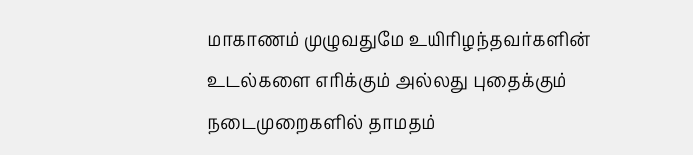மாகாணம் முழுவதுமே உயிரிழந்தவர்களின் உடல்களை எரிக்கும் அல்லது புதைக்கும் நடைமுறைகளில் தாமதம்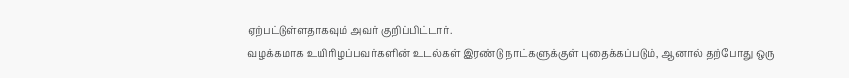ஏற்பட்டுள்ளதாகவும் அவர் குறிப்பிட்டார்.
வழக்கமாக உயிரிழப்பவர்களின் உடல்கள் இரண்டு நாட்களுக்குள் புதைக்கப்படும், ஆனால் தற்போது ஒரு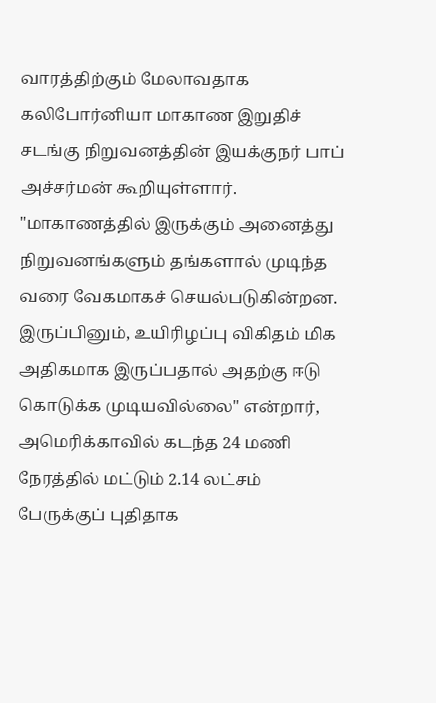வாரத்திற்கும் மேலாவதாக கலிபோர்னியா மாகாண இறுதிச் சடங்கு நிறுவனத்தின் இயக்குநர் பாப் அச்சர்மன் கூறியுள்ளார். "மாகாணத்தில் இருக்கும் அனைத்து நிறுவனங்களும் தங்களால் முடிந்த வரை வேகமாகச் செயல்படுகின்றன. இருப்பினும், உயிரிழப்பு விகிதம் மிக அதிகமாக இருப்பதால் அதற்கு ஈடு கொடுக்க முடியவில்லை" என்றார்,
அமெரிக்காவில் கடந்த 24 மணி நேரத்தில் மட்டும் 2.14 லட்சம் பேருக்குப் புதிதாக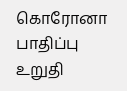கொரோனா பாதிப்பு உறுதி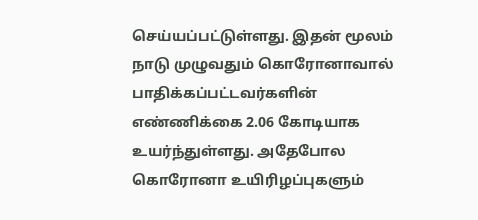செய்யப்பட்டுள்ளது. இதன் மூலம் நாடு முழுவதும் கொரோனாவால் பாதிக்கப்பட்டவர்களின் எண்ணிக்கை 2.06 கோடியாக உயர்ந்துள்ளது. அதேபோல கொரோனா உயிரிழப்புகளும்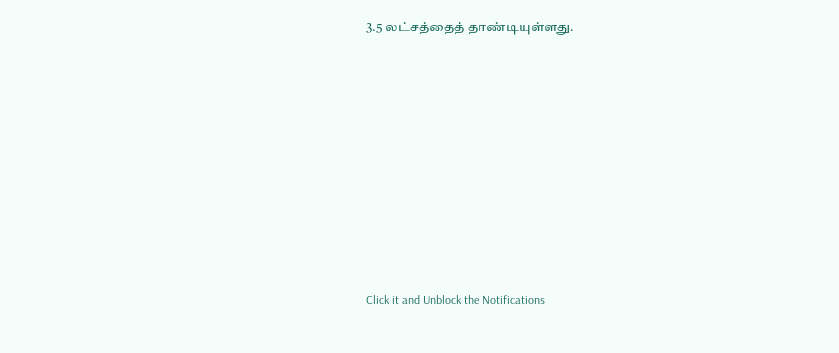3.5 லட்சத்தைத் தாண்டியுள்ளது.












Click it and Unblock the Notifications